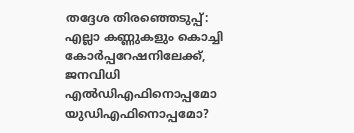തദ്ദേശ തിരഞ്ഞെടുപ്പ്: എല്ലാ കണ്ണുകളും കൊച്ചി കോർപ്പറേഷനിലേക്ക്, ജനവിധി എൽഡിഎഫിനൊപ്പമോ യുഡിഎഫിനൊപ്പമോ?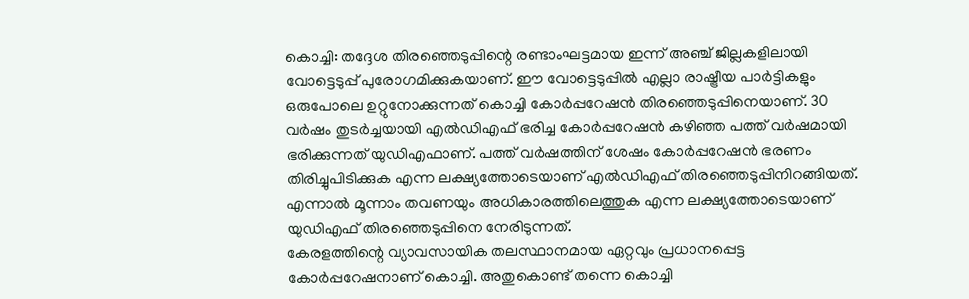കൊച്ചി: തദ്ദേശ തിരഞ്ഞെടുപ്പിന്റെ രണ്ടാംഘട്ടമായ ഇന്ന് അഞ്ച് ജില്ലകളിലായി വോട്ടെടുപ്പ് പുരോഗമിക്കുകയാണ്. ഈ വോട്ടെടുപ്പിൽ എല്ലാ രാഷ്ട്രീയ പാർട്ടികളും ഒരുപോലെ ഉറ്റുനോക്കുന്നത് കൊച്ചി കോർപ്പറേഷൻ തിരഞ്ഞെടുപ്പിനെയാണ്. 30 വർഷം തുടർച്ചയായി എൽഡിഎഫ് ഭരിച്ച കോർപ്പറേഷൻ കഴിഞ്ഞ പത്ത് വർഷമായി ഭരിക്കുന്നത് യുഡിഎഫാണ്. പത്ത് വർഷത്തിന് ശേഷം കോർപ്പറേഷൻ ഭരണം തിരിച്ചുപിടിക്കുക എന്ന ലക്ഷ്യത്തോടെയാണ് എൽഡിഎഫ് തിരഞ്ഞെടുപ്പിനിറങ്ങിയത്. എന്നാൽ മൂന്നാം തവണയും അധികാരത്തിലെത്തുക എന്ന ലക്ഷ്യത്തോടെയാണ് യുഡിഎഫ് തിരഞ്ഞെടുപ്പിനെ നേരിടുന്നത്.
കേരളത്തിന്റെ വ്യാവസായിക തലസ്ഥാനമായ ഏറ്റവും പ്രധാനപ്പെട്ട കോർപ്പറേഷനാണ് കൊച്ചി. അതുകൊണ്ട് തന്നെ കൊച്ചി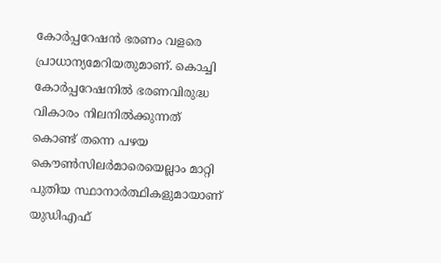കോർപ്പറേഷൻ ഭരണം വളരെ പ്രാധാന്യമേറിയതുമാണ്. കൊച്ചി കോർപ്പറേഷനിൽ ഭരണവിരുദ്ധ വികാരം നിലനിൽക്കുന്നത് കൊണ്ട് തന്നെ പഴയ കൌൺസിലർമാരെയെല്ലാം മാറ്റി പുതിയ സ്ഥാനാർത്ഥികളുമായാണ് യുഡിഎഫ്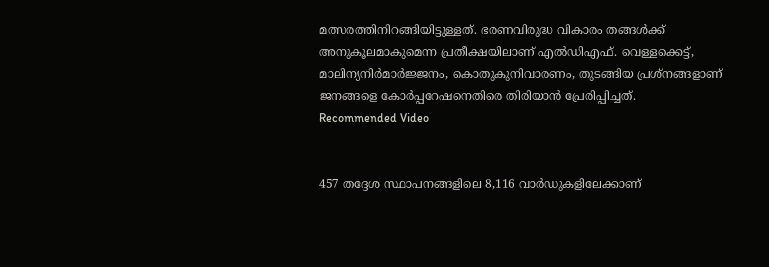മത്സരത്തിനിറങ്ങിയിട്ടുള്ളത്. ഭരണവിരുദ്ധ വികാരം തങ്ങൾക്ക് അനുകൂലമാകുമെന്ന പ്രതീക്ഷയിലാണ് എൽഡിഎഫ്. വെള്ളക്കെട്ട്, മാലിന്യനിർമാർജ്ജനം, കൊതുകുനിവാരണം, തുടങ്ങിയ പ്രശ്നങ്ങളാണ് ജനങ്ങളെ കോർപ്പറേഷനെതിരെ തിരിയാൻ പ്രേരിപ്പിച്ചത്.
Recommended Video


457 തദ്ദേശ സ്ഥാപനങ്ങളിലെ 8,116 വാർഡുകളിലേക്കാണ്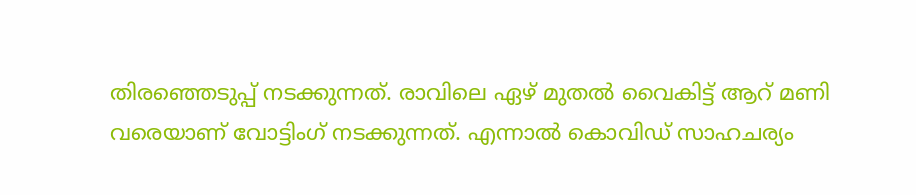തിരഞ്ഞെടുപ്പ് നടക്കുന്നത്. രാവിലെ ഏഴ് മുതൽ വൈകിട്ട് ആറ് മണി വരെയാണ് വോട്ടിംഗ് നടക്കുന്നത്. എന്നാൽ കൊവിഡ് സാഹചര്യം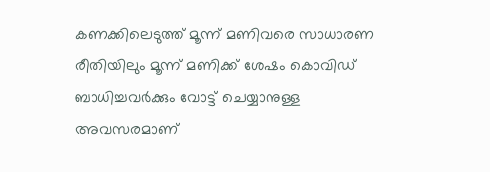കണക്കിലെടുത്ത് മൂന്ന് മണിവരെ സാധാരണ രീതിയിലും മൂന്ന് മണിക്ക് ശേഷം കൊവിഡ് ബാധിച്ചവർക്കും വോട്ട് ചെയ്യാനുള്ള അവസരമാണ്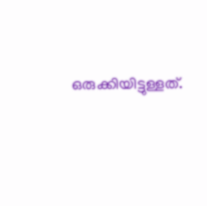ഒരുക്കിയിട്ടുള്ളത്.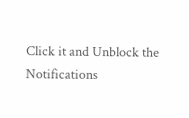Click it and Unblock the Notifications